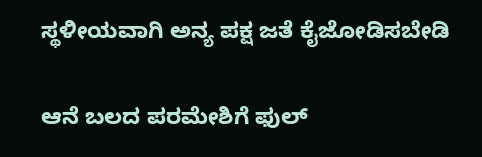ಸ್ಥಳೀಯವಾಗಿ ಅನ್ಯ ಪಕ್ಷ ಜತೆ ಕೈಜೋಡಿಸಬೇಡಿ

ಆನೆ ಬಲದ ಪರಮೇಶಿಗೆ ಫುಲ್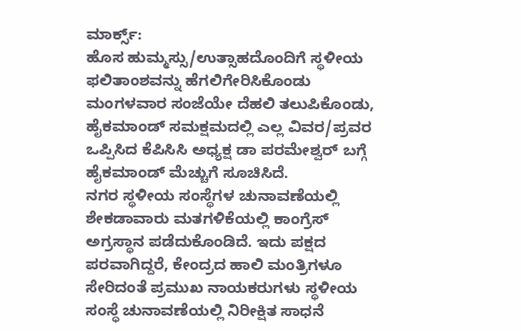ಮಾರ್ಕ್ಸ್:
ಹೊಸ ಹುಮ್ಮಸ್ಸು/ಉತ್ಸಾಹದೊಂದಿಗೆ ಸ್ಥಳೀಯ ಫಲಿತಾಂಶವನ್ನು ಹೆಗಲಿಗೇರಿಸಿಕೊಂಡು ಮಂಗಳವಾರ ಸಂಜೆಯೇ ದೆಹಲಿ ತಲುಪಿಕೊಂಡು, ಹೈಕಮಾಂಡ್ ಸಮಕ್ಷಮದಲ್ಲಿ ಎಲ್ಲ ವಿವರ/ಪ್ರವರ ಒಪ್ಪಿಸಿದ ಕೆಪಿಸಿಸಿ ಅಧ್ಯಕ್ಷ ಡಾ ಪರಮೇಶ್ವರ್ ಬಗ್ಗೆ ಹೈಕಮಾಂಡ್ ಮೆಚ್ಚುಗೆ ಸೂಚಿಸಿದೆ.
ನಗರ ಸ್ಥಳೀಯ ಸಂಸ್ಥೆಗಳ ಚುನಾವಣೆಯಲ್ಲಿ ಶೇಕಡಾವಾರು ಮತಗಳಿಕೆಯಲ್ಲಿ ಕಾಂಗ್ರೆಸ್ ಅಗ್ರಸ್ಥಾನ ಪಡೆದುಕೊಂಡಿದೆ. ಇದು ಪಕ್ಷದ ಪರವಾಗಿದ್ದರೆ, ಕೇಂದ್ರದ ಹಾಲಿ ಮಂತ್ರಿಗಳೂ ಸೇರಿದಂತೆ ಪ್ರಮುಖ ನಾಯಕರುಗಳು ಸ್ಥಳೀಯ ಸಂಸ್ಥೆ ಚುನಾವಣೆಯಲ್ಲಿ ನಿರೀಕ್ಷಿತ ಸಾಧನೆ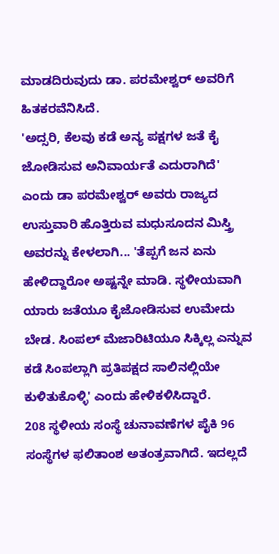ಮಾಡದಿರುವುದು ಡಾ. ಪರಮೇಶ್ವರ್ ಅವರಿಗೆ ಹಿತಕರವೆನಿಸಿದೆ.
'ಅದ್ಸರಿ, ಕೆಲವು ಕಡೆ ಅನ್ಯ ಪಕ್ಷಗಳ ಜತೆ ಕೈ ಜೋಡಿಸುವ ಅನಿವಾರ್ಯತೆ ಎದುರಾಗಿದೆ' ಎಂದು ಡಾ ಪರಮೇಶ್ವರ್ ಅವರು ರಾಜ್ಯದ ಉಸ್ತುವಾರಿ ಹೊತ್ತಿರುವ ಮಧುಸೂದನ ಮಿಸ್ತ್ರಿ ಅವರನ್ನು ಕೇಳಲಾಗಿ... 'ತೆಪ್ಪಗೆ ಜನ ಏನು ಹೇಳಿದ್ದಾರೋ ಅಷ್ಟನ್ನೇ ಮಾಡಿ. ಸ್ಥಳೀಯವಾಗಿ ಯಾರು ಜತೆಯೂ ಕೈಜೋಡಿಸುವ ಉಮೇದು ಬೇಡ. ಸಿಂಪಲ್ ಮೆಜಾರಿಟಿಯೂ ಸಿಕ್ಕಿಲ್ಲ ಎನ್ನುವ ಕಡೆ ಸಿಂಪಲ್ಲಾಗಿ ಪ್ರತಿಪಕ್ಷದ ಸಾಲಿನಲ್ಲಿಯೇ ಕುಳಿತುಕೊಳ್ಳಿ' ಎಂದು ಹೇಳಿಕಳಿಸಿದ್ದಾರೆ.
208 ಸ್ಥಳೀಯ ಸಂಸ್ಥೆ ಚುನಾವಣೆಗಳ ಪೈಕಿ 96 ಸಂಸ್ಥೆಗಳ ಫಲಿತಾಂಶ ಅತಂತ್ರವಾಗಿದೆ. ಇದಲ್ಲದೆ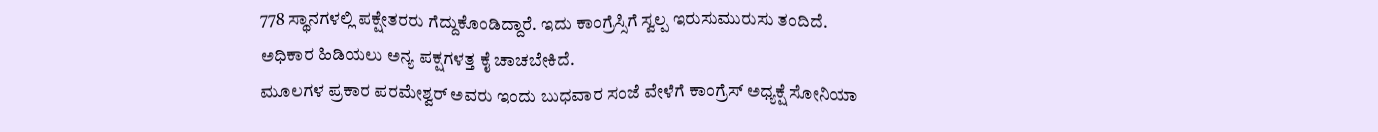778 ಸ್ಥಾನಗಳಲ್ಲಿ ಪಕ್ಷೇತರರು ಗೆದ್ದುಕೊಂಡಿದ್ದಾರೆ. ಇದು ಕಾಂಗ್ರೆಸ್ಸಿಗೆ ಸ್ವಲ್ಪ ಇರುಸುಮುರುಸು ತಂದಿದೆ. ಅಧಿಕಾರ ಹಿಡಿಯಲು ಅನ್ಯ ಪಕ್ಷಗಳತ್ತ ಕೈ ಚಾಚಬೇಕಿದೆ.
ಮೂಲಗಳ ಪ್ರಕಾರ ಪರಮೇಶ್ವರ್ ಅವರು ಇಂದು ಬುಧವಾರ ಸಂಜೆ ವೇಳೆಗೆ ಕಾಂಗ್ರೆಸ್ ಅಧ್ಯಕ್ಷೆ ಸೋನಿಯಾ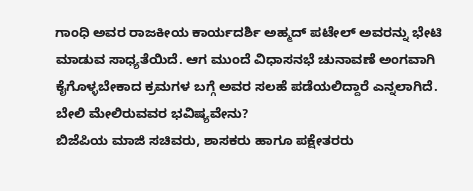ಗಾಂಧಿ ಅವರ ರಾಜಕೀಯ ಕಾರ್ಯದರ್ಶಿ ಅಹ್ಮದ್ ಪಟೇಲ್ ಅವರನ್ನು ಭೇಟಿ ಮಾಡುವ ಸಾಧ್ಯತೆಯಿದೆ. ಆಗ ಮುಂದೆ ವಿಧಾಸನಭೆ ಚುನಾವಣೆ ಅಂಗವಾಗಿ ಕೈಗೊಳ್ಳಬೇಕಾದ ಕ್ರಮಗಳ ಬಗ್ಗೆ ಅವರ ಸಲಹೆ ಪಡೆಯಲಿದ್ದಾರೆ ಎನ್ನಲಾಗಿದೆ.
ಬೇಲಿ ಮೇಲಿರುವವರ ಭವಿಷ್ಯವೇನು?
ಬಿಜೆಪಿಯ ಮಾಜಿ ಸಚಿವರು, ಶಾಸಕರು ಹಾಗೂ ಪಕ್ಷೇತರರು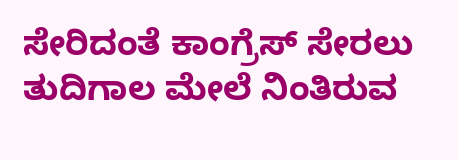ಸೇರಿದಂತೆ ಕಾಂಗ್ರೆಸ್ ಸೇರಲು ತುದಿಗಾಲ ಮೇಲೆ ನಿಂತಿರುವ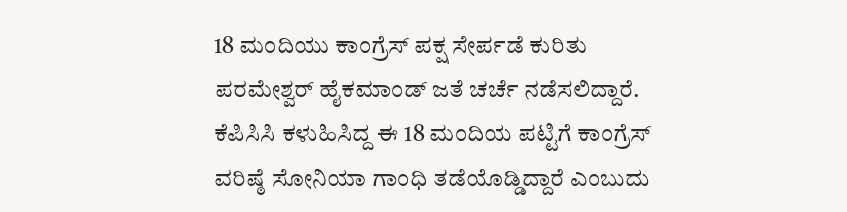18 ಮಂದಿಯು ಕಾಂಗ್ರೆಸ್ ಪಕ್ಷ ಸೇರ್ಪಡೆ ಕುರಿತು ಪರಮೇಶ್ವರ್ ಹೈಕಮಾಂಡ್ ಜತೆ ಚರ್ಚೆ ನಡೆಸಲಿದ್ದಾರೆ. ಕೆಪಿಸಿಸಿ ಕಳುಹಿಸಿದ್ದ ಈ 18 ಮಂದಿಯ ಪಟ್ಟಿಗೆ ಕಾಂಗ್ರೆಸ್ ವರಿಷ್ಠೆ ಸೋನಿಯಾ ಗಾಂಧಿ ತಡೆಯೊಡ್ಡಿದ್ದಾರೆ ಎಂಬುದು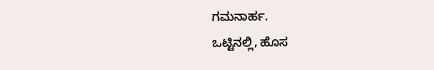ಗಮನಾರ್ಹ.
ಒಟ್ಟಿನಲ್ಲಿ, ಹೊಸ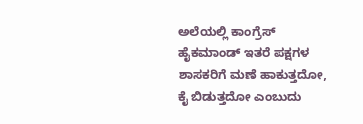ಅಲೆಯಲ್ಲಿ ಕಾಂಗ್ರೆಸ್ ಹೈಕಮಾಂಡ್ ಇತರೆ ಪಕ್ಷಗಳ ಶಾಸಕರಿಗೆ ಮಣೆ ಹಾಕುತ್ತದೋ, ಕೈ ಬಿಡುತ್ತದೋ ಎಂಬುದು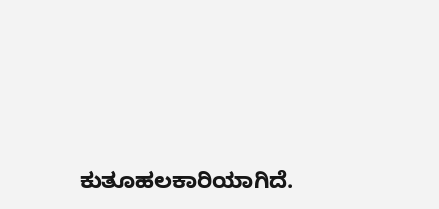ಕುತೂಹಲಕಾರಿಯಾಗಿದೆ.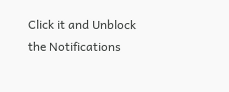Click it and Unblock the Notifications